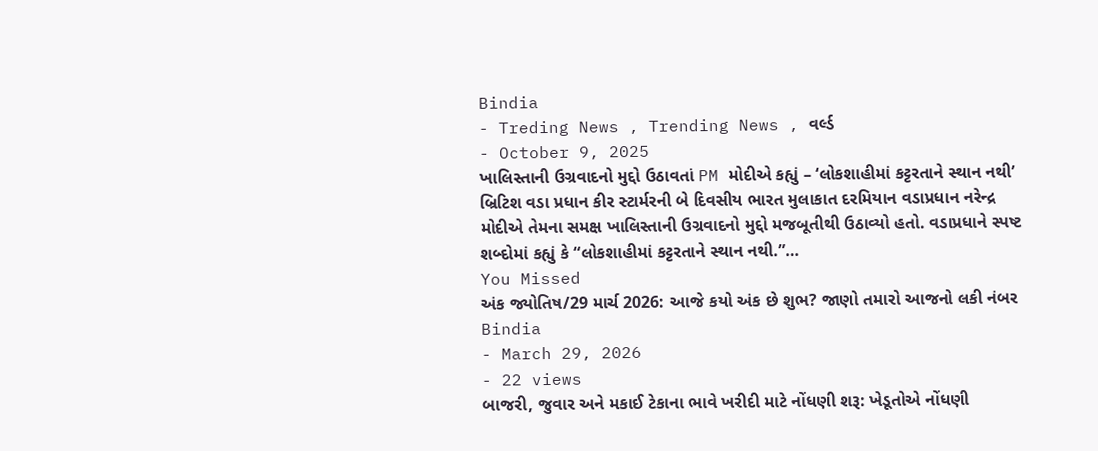Bindia
- Treding News , Trending News , વર્લ્ડ
- October 9, 2025
ખાલિસ્તાની ઉગ્રવાદનો મુદ્દો ઉઠાવતાં PM મોદીએ કહ્યું – ‘લોકશાહીમાં કટ્ટરતાને સ્થાન નથી’
બ્રિટિશ વડા પ્રધાન કીર સ્ટાર્મરની બે દિવસીય ભારત મુલાકાત દરમિયાન વડાપ્રધાન નરેન્દ્ર મોદીએ તેમના સમક્ષ ખાલિસ્તાની ઉગ્રવાદનો મુદ્દો મજબૂતીથી ઉઠાવ્યો હતો. વડાપ્રધાને સ્પષ્ટ શબ્દોમાં કહ્યું કે “લોકશાહીમાં કટ્ટરતાને સ્થાન નથી.”…
You Missed
અંક જ્યોતિષ/29 માર્ચ 2026: આજે કયો અંક છે શુભ? જાણો તમારો આજનો લકી નંબર
Bindia
- March 29, 2026
- 22 views
બાજરી, જુવાર અને મકાઈ ટેકાના ભાવે ખરીદી માટે નોંધણી શરૂ: ખેડૂતોએ નોંધણી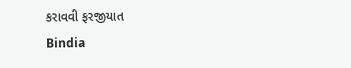કરાવવી ફરજીયાત
Bindia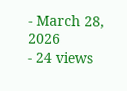- March 28, 2026
- 24 views